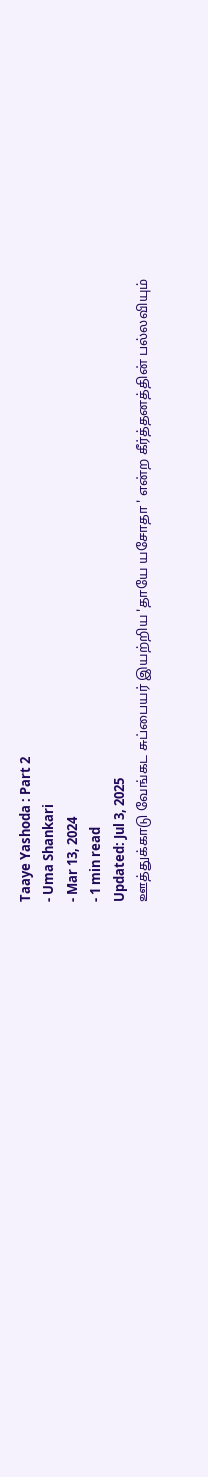Taaye Yashoda : Part 2
- Uma Shankari
- Mar 13, 2024
- 1 min read
Updated: Jul 3, 2025
ஊத்துக்காடு வேங்கட சுப்பையர் இயற்றிய 'தாயே யசோதா ' என்ற கீர்த்தனத்தின் பல்லவியும்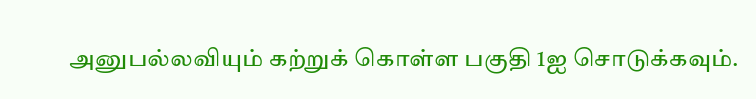அனுபல்லவியும் கற்றுக் கொள்ள பகுதி 1ஐ சொடுக்கவும்.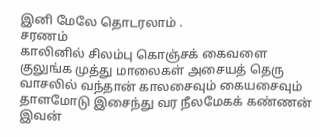இனி மேலே தொடரலாம் .
சரணம்
காலினில் சிலம்பு கொஞ்சக் கைவளை குலுங்க முத்து மாலைகள் அசையத் தெரு வாசலில் வந்தான் காலசைவும் கையசைவும் தாளமோடு இசைந்து வர நீலமேகக் கண்ணன் இவன்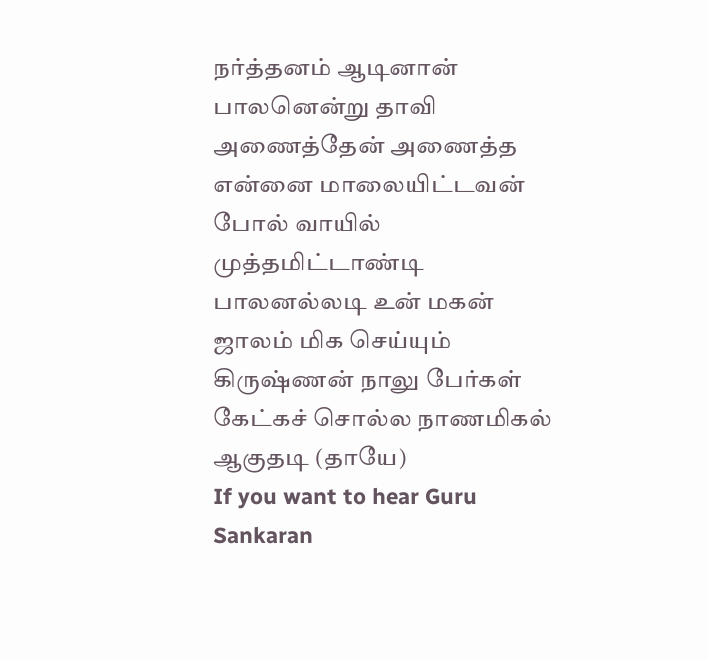நர்த்தனம் ஆடினான் பாலனென்று தாவி அணைத்தேன் அணைத்த என்னை மாலையிட்டவன் போல் வாயில் முத்தமிட்டாண்டி பாலனல்லடி உன் மகன் ஜாலம் மிக செய்யும் கிருஷ்ணன் நாலு பேர்கள் கேட்கச் சொல்ல நாணமிகல் ஆகுதடி (தாயே)
If you want to hear Guru Sankaran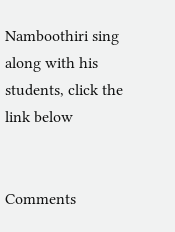Namboothiri sing along with his students, click the link below


Comments